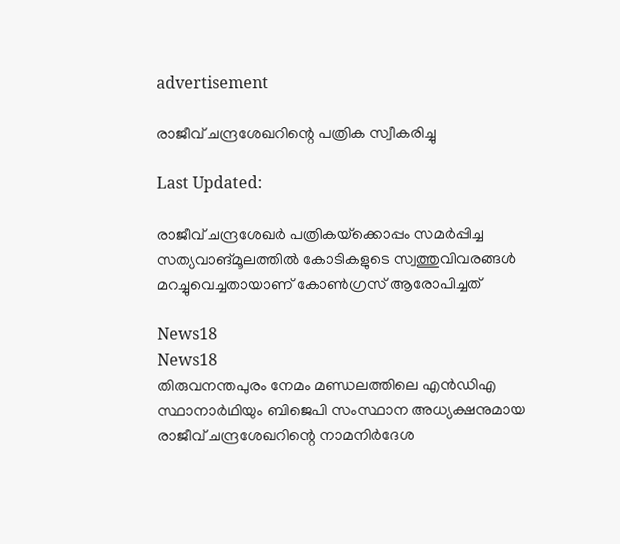advertisement

രാജീവ് ചന്ദ്രശേഖറിന്റെ പത്രിക സ്വീകരിച്ചു

Last Updated:

രാജീവ് ചന്ദ്രശേഖർ പത്രികയ്‌ക്കൊപ്പം സമർപ്പിച്ച സത്യവാങ്മൂലത്തിൽ കോടികളുടെ സ്വത്തുവിവരങ്ങൾ മറച്ചുവെച്ചതായാണ് കോൺഗ്രസ് ആരോപിച്ചത്

News18
News18
തിരുവനന്തപുരം നേമം മണ്ഡലത്തിലെ എന്‍ഡിഎ സ്ഥാനാര്‍ഥിയും ബിജെപി സംസ്ഥാന അധ്യക്ഷനുമായ രാജീവ് ചന്ദ്രശേഖറിന്റെ നാമനിർദേശ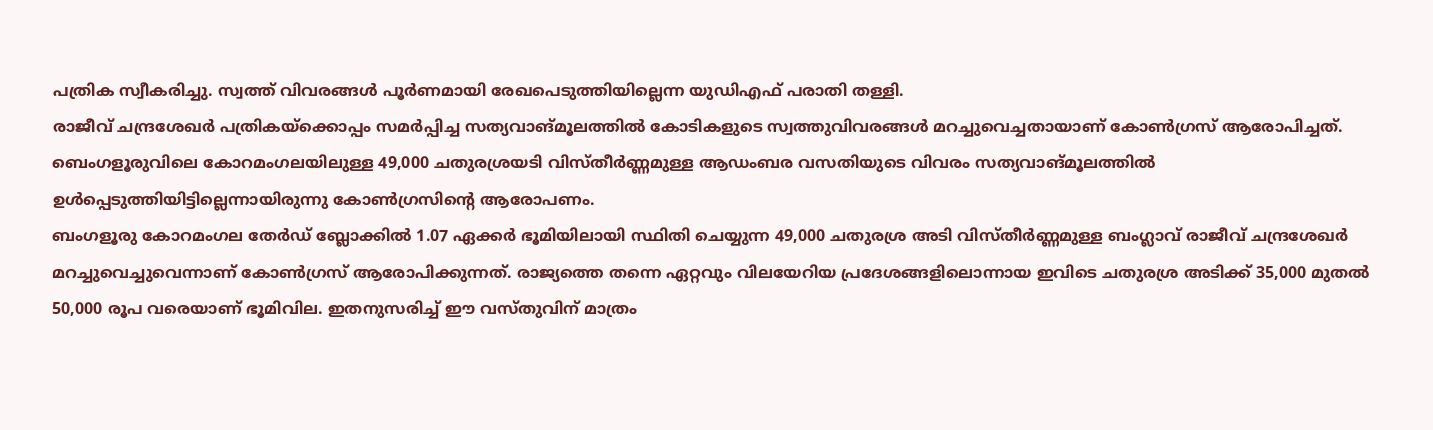പത്രിക സ്വീകരിച്ചു. സ്വത്ത് വിവരങ്ങൾ പൂർണമായി രേഖപെടുത്തിയില്ലെന്ന യുഡിഎഫ് പരാതി തള്ളി.
രാജീവ് ചന്ദ്രശേഖർ പത്രികയ്‌ക്കൊപ്പം സമർപ്പിച്ച സത്യവാങ്മൂലത്തിൽ കോടികളുടെ സ്വത്തുവിവരങ്ങൾ മറച്ചുവെച്ചതായാണ് കോൺഗ്രസ് ആരോപിച്ചത്. ബെംഗളൂരുവിലെ കോറമംഗലയിലുള്ള 49,000 ചതുരശ്രയടി വിസ്തീർണ്ണമുള്ള ആഡംബര വസതിയുടെ വിവരം സത്യവാങ്മൂലത്തിൽ ഉൾപ്പെടുത്തിയിട്ടില്ലെന്നായിരുന്നു കോൺഗ്രസിന്റെ ആരോപണം.
ബംഗളൂരു കോറമംഗല തേർഡ് ബ്ലോക്കിൽ 1.07 ഏക്കർ ഭൂമിയിലായി സ്ഥിതി ചെയ്യുന്ന 49,000 ചതുരശ്ര അടി വിസ്തീർണ്ണമുള്ള ബംഗ്ലാവ് രാജീവ് ചന്ദ്രശേഖർ മറച്ചുവെച്ചുവെന്നാണ് കോൺഗ്രസ് ആരോപിക്കുന്നത്. രാജ്യത്തെ തന്നെ ഏറ്റവും വിലയേറിയ പ്രദേശങ്ങളിലൊന്നായ ഇവിടെ ചതുരശ്ര അടിക്ക് 35,000 മുതൽ 50,000 രൂപ വരെയാണ് ഭൂമിവില. ഇതനുസരിച്ച് ഈ വസ്തുവിന് മാത്രം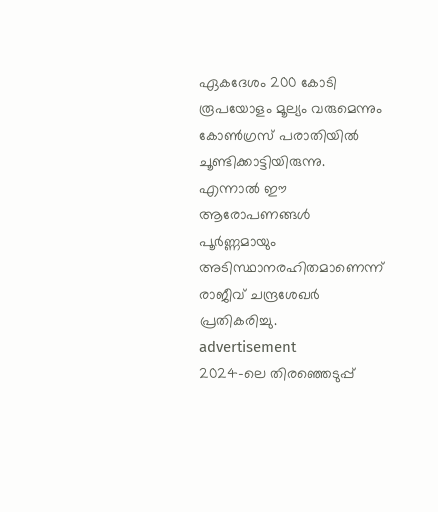ഏകദേശം 200 കോടി രൂപയോളം മൂല്യം വരുമെന്നും കോൺഗ്രസ് പരാതിയിൽ ചൂണ്ടിക്കാട്ടിയിരുന്നു. എന്നാൽ ഈ ആരോപണങ്ങൾ പൂർണ്ണമായും അടിസ്ഥാനരഹിതമാണെന്ന് രാജീവ് ചന്ദ്രശേഖർ പ്രതികരിച്ചു.
advertisement
2024-ലെ തിരഞ്ഞെടുപ്പ്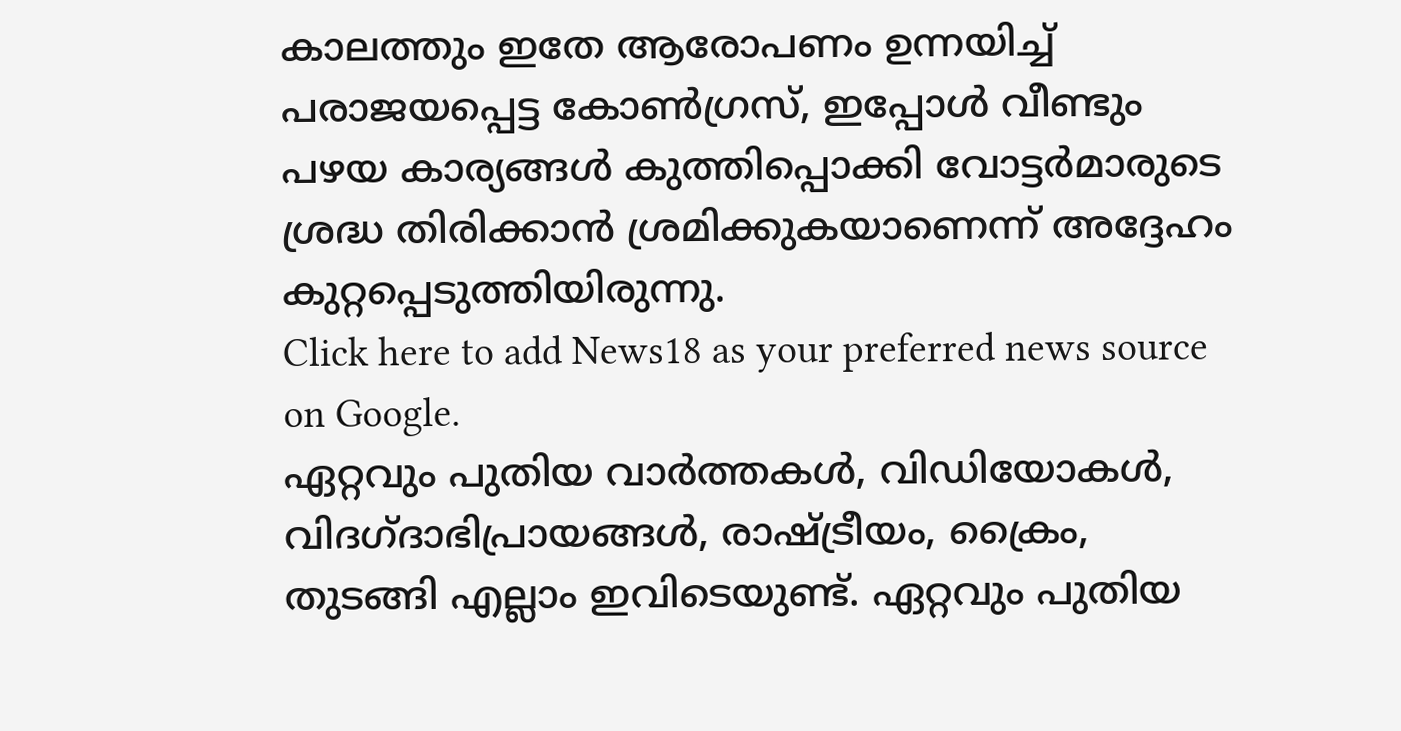കാലത്തും ഇതേ ആരോപണം ഉന്നയിച്ച് പരാജയപ്പെട്ട കോൺഗ്രസ്, ഇപ്പോൾ വീണ്ടും പഴയ കാര്യങ്ങൾ കുത്തിപ്പൊക്കി വോട്ടർമാരുടെ ശ്രദ്ധ തിരിക്കാൻ ശ്രമിക്കുകയാണെന്ന് അദ്ദേഹം കുറ്റപ്പെടുത്തിയിരുന്നു.
Click here to add News18 as your preferred news source on Google.
ഏറ്റവും പുതിയ വാർത്തകൾ, വിഡിയോകൾ, വിദഗ്ദാഭിപ്രായങ്ങൾ, രാഷ്ട്രീയം, ക്രൈം, തുടങ്ങി എല്ലാം ഇവിടെയുണ്ട്. ഏറ്റവും പുതിയ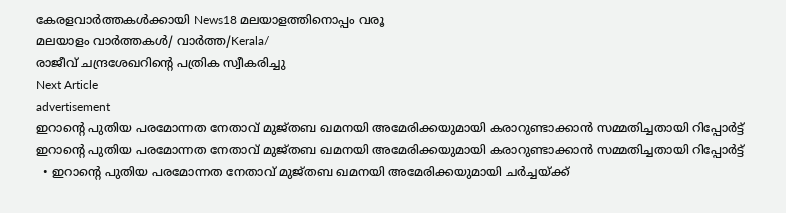കേരളവാർത്തകൾക്കായി News18 മലയാളത്തിനൊപ്പം വരൂ
മലയാളം വാർത്തകൾ/ വാർത്ത/Kerala/
രാജീവ് ചന്ദ്രശേഖറിന്റെ പത്രിക സ്വീകരിച്ചു
Next Article
advertisement
ഇറാന്റെ പുതിയ പരമോന്നത നേതാവ് മുജ്തബ ഖമനയി അമേരിക്കയുമായി കരാറുണ്ടാക്കാൻ സമ്മതിച്ചതായി റിപ്പോർട്ട്
ഇറാന്റെ പുതിയ പരമോന്നത നേതാവ് മുജ്തബ ഖമനയി അമേരിക്കയുമായി കരാറുണ്ടാക്കാൻ സമ്മതിച്ചതായി റിപ്പോർട്ട്
  • ഇറാന്റെ പുതിയ പരമോന്നത നേതാവ് മുജ്തബ ഖമനയി അമേരിക്കയുമായി ചർച്ചയ്ക്ക്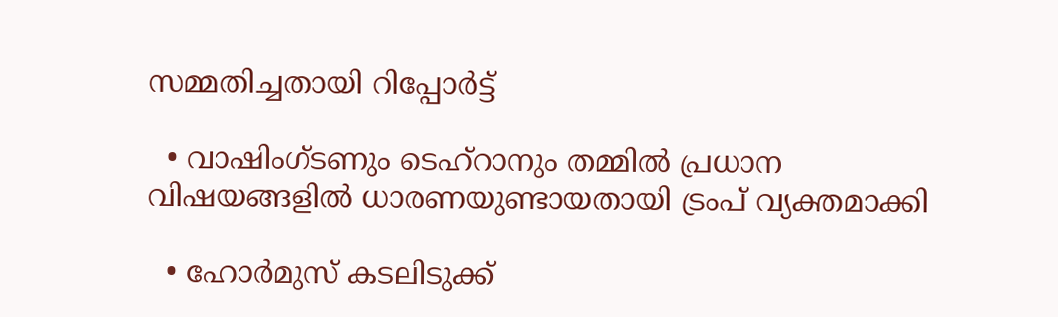സമ്മതിച്ചതായി റിപ്പോർട്ട്

  • വാഷിംഗ്ടണും ടെഹ്‌റാനും തമ്മിൽ പ്രധാന വിഷയങ്ങളിൽ ധാരണയുണ്ടായതായി ട്രംപ് വ്യക്തമാക്കി

  • ഹോർമുസ് കടലിടുക്ക്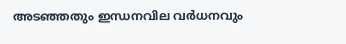അടഞ്ഞതും ഇന്ധനവില വർധനവും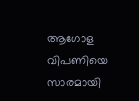ആഗോള വിപണിയെ സാരമായി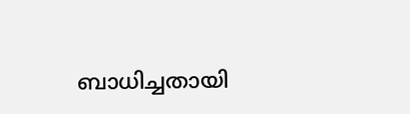ബാധിച്ചതായി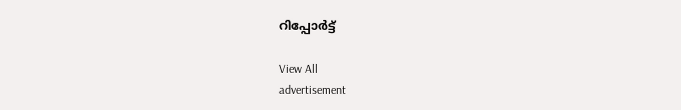റിപ്പോർട്ട്

View All
advertisement